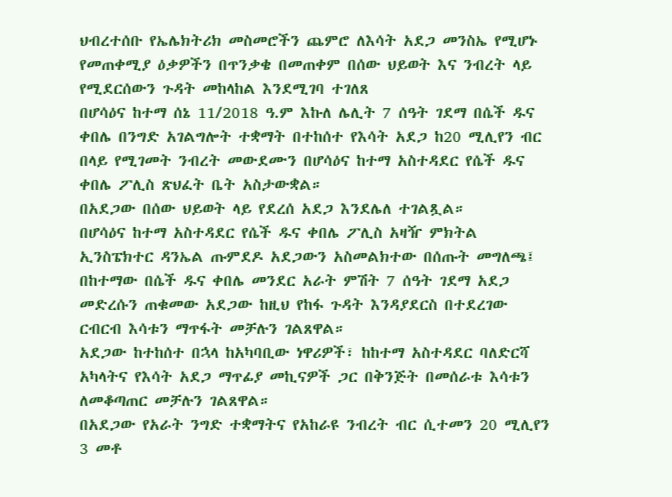ህብረተሰቡ የኤሌክትሪክ መስመሮችን ጨምሮ ለእሳት አደጋ መንስኤ የሚሆኑ የመጠቀሚያ ዕቃዎችን በጥንቃቄ በመጠቀም በሰው ህይወት እና ንብረት ላይ የሚደርሰውን ጉዳት መከላከል እንደሚገባ ተገለጸ
በሆሳዕና ከተማ ሰኔ 11/2018 ዓ.ም እኩለ ሌሊት 7 ሰዓት ገደማ በሴች ዱና ቀበሌ በንግድ አገልግሎት ተቋማት በተከሰተ የእሳት አደጋ ከ20 ሚሊየን ብር በላይ የሚገመት ንብረት መውደሙን በሆሳዕና ከተማ አስተዳደር የሴች ዱና ቀበሌ ፖሊስ ጽህፈት ቤት አስታውቋል።
በአደጋው በሰው ህይወት ላይ የደረሰ አደጋ እንደሌለ ተገልጿል።
በሆሳዕና ከተማ አስተዳደር የሴች ዱና ቀበሌ ፖሊስ አዛዥ ምክትል ኢንስፔክተር ዳንኤል ጡምደዶ አደጋውን አስመልክተው በሰጡት መግለጫ፤ በከተማው በሴች ዱና ቀበሌ መንደር አራት ምሽት 7 ሰዓት ገደማ አደጋ መድረሱን ጠቁመው አደጋው ከዚህ የከፋ ጉዳት እንዳያደርስ በተደረገው ርብርብ እሳቱን ማጥፋት መቻሉን ገልጸዋል።
አደጋው ከተከሰተ በኋላ ከአካባቢው ነዋሪዎች፣ ከከተማ አስተዳደር ባለድርሻ አካላትና የእሳት አደጋ ማጥፊያ መኪናዎች ጋር በቅንጅት በመሰራቱ እሳቱን ለመቆጣጠር መቻሉን ገልጸዋል።
በአደጋው የአራት ንግድ ተቋማትና የአከራዩ ንብረት ብር ሲተመን 20 ሚሊየን 3 መቶ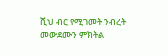ሺህ ብር የሚገመት ንብረት መውደሙን ምክትል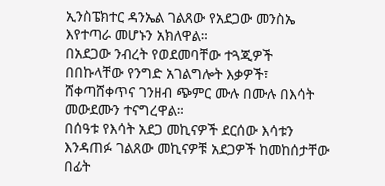ኢንስፔክተር ዳንኤል ገልጸው የአደጋው መንስኤ እየተጣራ መሆኑን አክለዋል።
በአደጋው ንብረት የወደመባቸው ተጓጂዎች በበኩላቸው የንግድ አገልግሎት እቃዎች፣ ሸቀጣሸቀጥና ገንዘብ ጭምር ሙሉ በሙሉ በእሳት መውደሙን ተናግረዋል።
በሰዓቱ የእሳት አደጋ መኪናዎች ደርሰው እሳቱን እንዳጠፉ ገልጸው መኪናዎቹ አደጋዎች ከመከሰታቸው በፊት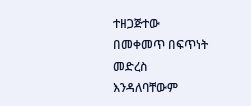ተዘጋጅተው በመቀመጥ በፍጥነት መድረስ እንዳለባቸውም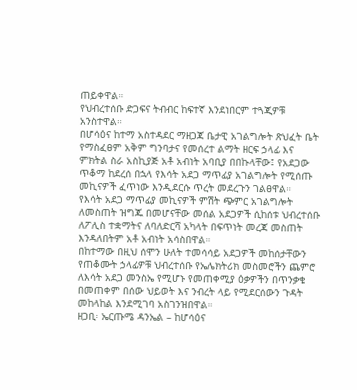ጠይቀዋል።
የህብረተሰቡ ድጋፍና ትብብር ከፍተኛ እንደነበርም ተጓጂዎቹ አንስተዋል።
በሆሳዕና ከተማ አስተዳደር ማዘጋጃ ቤታዊ አገልግሎት ጽህፈት ቤት የማስፈፀም አቅም ግንባታና የመሰረተ ልማት ዘርፍ ኃላፊ እና ምክትል ስራ አስኪያጅ አቶ አብነት አባቢያ በበኩላቸው፤ የአደጋው ጥቆማ ከደረሰ በኋላ የእሳት አደጋ ማጥፊያ አገልግሎት የሚሰጡ መኪናዎች ፈጥነው እንዲደርሱ ጥረት መደረጉን ገልፀዋል።
የእሳት አደጋ ማጥፊያ መኪናዎች ምሽት ጭምር አገልግሎት ለመስጠት ዝግጁ በመሆናቸው መሰል አደጋዎች ሲከሰቱ ህብረተሰቡ ለፖሊስ ተቋማትና ለባለድርሻ አካላት በፍጥነት መረጃ መስጠት እንዳለበትም አቶ አብነት አሳስበዋል።
በከተማው በዚህ ሰሞን ሁለት ተመሳሳይ አደጋዎች መከሰታቸውን የጠቆሙት ኃላፊዎቹ ህብረተሰቡ የኤሌክትሪክ መስመሮችን ጨምሮ ለእሳት አደጋ መንስኤ የሚሆኑ የመጠቀሚያ ዕቃዎችን በጥንቃቄ በመጠቀም በሰው ህይወት እና ንብረት ላይ የሚደርሰውን ጉዳት መከላከል እንደሚገባ አስገንዝበዋል።
ዘጋቢ፡ ኤርጡሜ ዳንኤል – ከሆሳዕና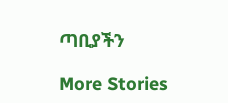ጣቢያችን

More Stories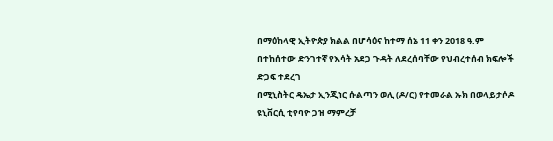በማዕከላዊ ኢትዮጵያ ክልል በሆሳዕና ከተማ ሰኔ 11 ቀን 2018 ዓ.ም በተከሰተው ድንገተኛ የእሳት አደጋ ጉዳት ለደረሰባቸው የህብረተሰብ ክፍሎች ድጋፍ ተደረገ
በሚኒስትር ዴኤታ ኢንጂነር ሱልጣን ወሊ (ዶ/ር) የተመራል ኡክ በወላይታሶዶ ዩኒቨርሲ ቲየባዮ ጋዝ ማምረቻ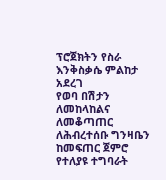ፕሮጀክትን የስራ እንቅስቃሴ ምልከታ አደረገ
የወባ በሽታን ለመከላከልና ለመቆጣጠር ለሕብረተሰቡ ግንዛቤን ከመፍጠር ጀምሮ የተለያዩ ተግባራት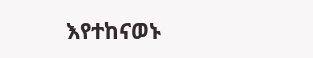እየተከናወኑ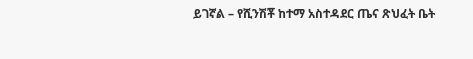ይገኛል – የሺንሽቾ ከተማ አስተዳደር ጤና ጽህፈት ቤት